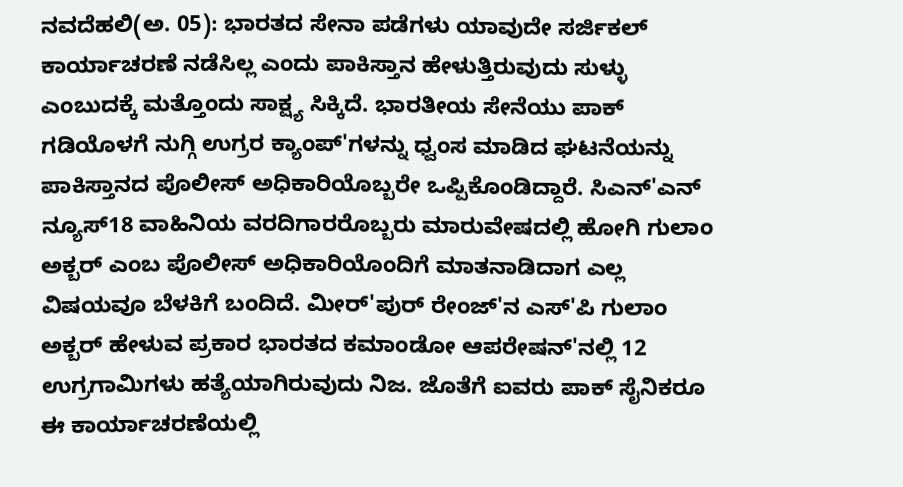ನವದೆಹಲಿ(ಅ. 05): ಭಾರತದ ಸೇನಾ ಪಡೆಗಳು ಯಾವುದೇ ಸರ್ಜಿಕಲ್ ಕಾರ್ಯಾಚರಣೆ ನಡೆಸಿಲ್ಲ ಎಂದು ಪಾಕಿಸ್ತಾನ ಹೇಳುತ್ತಿರುವುದು ಸುಳ್ಳು ಎಂಬುದಕ್ಕೆ ಮತ್ತೊಂದು ಸಾಕ್ಷ್ಯ ಸಿಕ್ಕಿದೆ. ಭಾರತೀಯ ಸೇನೆಯು ಪಾಕ್ ಗಡಿಯೊಳಗೆ ನುಗ್ಗಿ ಉಗ್ರರ ಕ್ಯಾಂಪ್'ಗಳನ್ನು ಧ್ವಂಸ ಮಾಡಿದ ಘಟನೆಯನ್ನು ಪಾಕಿಸ್ತಾನದ ಪೊಲೀಸ್ ಅಧಿಕಾರಿಯೊಬ್ಬರೇ ಒಪ್ಪಿಕೊಂಡಿದ್ದಾರೆ. ಸಿಎನ್'ಎನ್ ನ್ಯೂಸ್18 ವಾಹಿನಿಯ ವರದಿಗಾರರೊಬ್ಬರು ಮಾರುವೇಷದಲ್ಲಿ ಹೋಗಿ ಗುಲಾಂ ಅಕ್ಬರ್ ಎಂಬ ಪೊಲೀಸ್ ಅಧಿಕಾರಿಯೊಂದಿಗೆ ಮಾತನಾಡಿದಾಗ ಎಲ್ಲ ವಿಷಯವೂ ಬೆಳಕಿಗೆ ಬಂದಿದೆ. ಮೀರ್'ಪುರ್ ರೇಂಜ್'ನ ಎಸ್'ಪಿ ಗುಲಾಂ ಅಕ್ಬರ್ ಹೇಳುವ ಪ್ರಕಾರ ಭಾರತದ ಕಮಾಂಡೋ ಆಪರೇಷನ್'ನಲ್ಲಿ 12 ಉಗ್ರಗಾಮಿಗಳು ಹತ್ಯೆಯಾಗಿರುವುದು ನಿಜ. ಜೊತೆಗೆ ಐವರು ಪಾಕ್ ಸೈನಿಕರೂ ಈ ಕಾರ್ಯಾಚರಣೆಯಲ್ಲಿ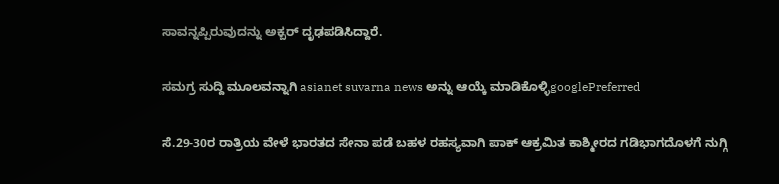ಸಾವನ್ನಪ್ಪಿರುವುದನ್ನು ಅಕ್ಬರ್ ದೃಢಪಡಿಸಿದ್ದಾರೆ.

ಸಮಗ್ರ ಸುದ್ದಿ ಮೂಲವನ್ನಾಗಿ asianet suvarna news ಅನ್ನು ಆಯ್ಕೆ ಮಾಡಿಕೊಳ್ಳಿgooglePreferred

ಸೆ.29-30ರ ರಾತ್ರಿಯ ವೇಳೆ ಭಾರತದ ಸೇನಾ ಪಡೆ ಬಹಳ ರಹಸ್ಯವಾಗಿ ಪಾಕ್ ಆಕ್ರಮಿತ ಕಾಶ್ಮೀರದ ಗಡಿಭಾಗದೊಳಗೆ ನುಗ್ಗಿ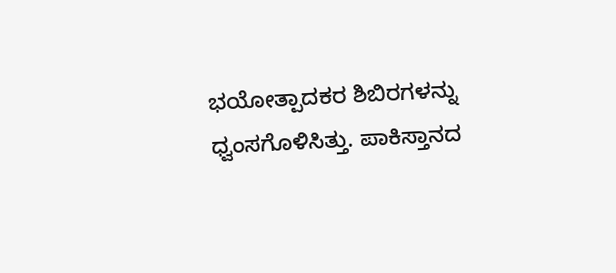ಭಯೋತ್ಪಾದಕರ ಶಿಬಿರಗಳನ್ನು ಧ್ವಂಸಗೊಳಿಸಿತ್ತು. ಪಾಕಿಸ್ತಾನದ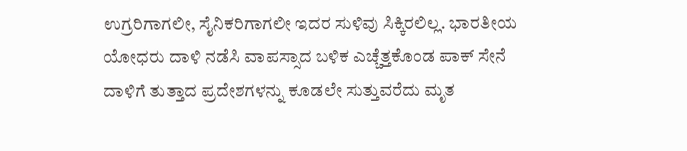ಉಗ್ರರಿಗಾಗಲೀ, ಸೈನಿಕರಿಗಾಗಲೀ ಇದರ ಸುಳಿವು ಸಿಕ್ಕಿರಲಿಲ್ಲ. ಭಾರತೀಯ ಯೋಧರು ದಾಳಿ ನಡೆಸಿ ವಾಪಸ್ಸಾದ ಬಳಿಕ ಎಚ್ಚೆತ್ತಕೊಂಡ ಪಾಕ್ ಸೇನೆ ದಾಳಿಗೆ ತುತ್ತಾದ ಪ್ರದೇಶಗಳನ್ನು ಕೂಡಲೇ ಸುತ್ತುವರೆದು ಮೃತ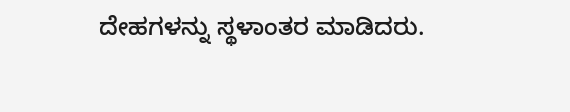ದೇಹಗಳನ್ನು ಸ್ಥಳಾಂತರ ಮಾಡಿದರು.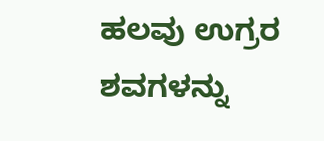ಹಲವು ಉಗ್ರರ ಶವಗಳನ್ನು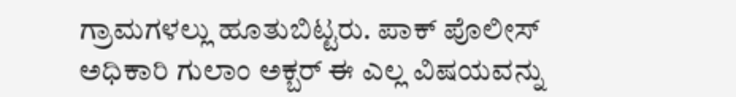ಗ್ರಾಮಗಳಲ್ಲು ಹೂತುಬಿಟ್ಟರು. ಪಾಕ್ ಪೊಲೀಸ್ ಅಧಿಕಾರಿ ಗುಲಾಂ ಅಕ್ಬರ್ ಈ ಎಲ್ಲ ವಿಷಯವನ್ನು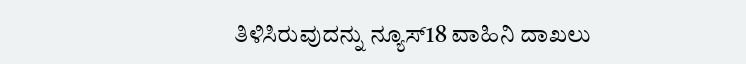ತಿಳಿಸಿರುವುದನ್ನು ನ್ಯೂಸ್18 ವಾಹಿನಿ ದಾಖಲು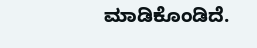ಮಾಡಿಕೊಂಡಿದೆ.